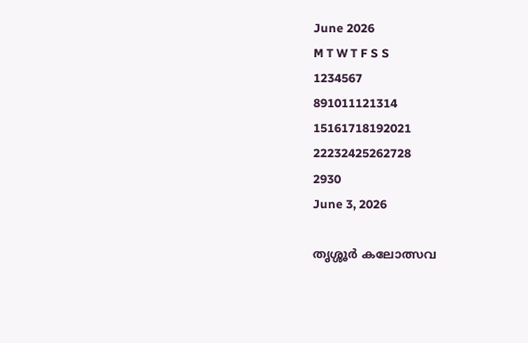June 2026
M T W T F S S
1234567
891011121314
15161718192021
22232425262728
2930
June 3, 2026

തൃശ്ശൂർ കലോത്സവ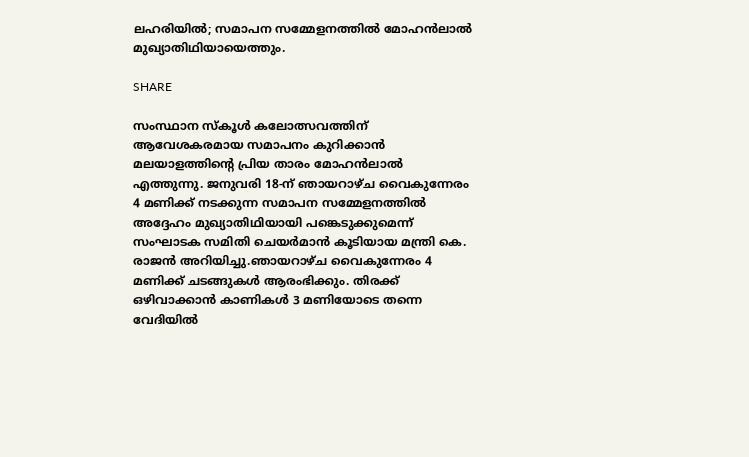ലഹരിയിൽ; സമാപന സമ്മേളനത്തിൽ മോഹൻലാൽ മുഖ്യാതിഥിയായെത്തും.

SHARE

സംസ്ഥാന സ്കൂൾ കലോത്സവത്തിന് ആവേശകരമായ സമാപനം കുറിക്കാൻ മലയാളത്തിന്റെ പ്രിയ താരം മോഹൻലാൽ എത്തുന്നു. ജനുവരി 18-ന് ഞായറാഴ്ച വൈകുന്നേരം 4 മണിക്ക് നടക്കുന്ന സമാപന സമ്മേളനത്തിൽ അദ്ദേഹം മുഖ്യാതിഥിയായി പങ്കെടുക്കുമെന്ന് സംഘാടക സമിതി ചെയർമാൻ കൂടിയായ മന്ത്രി കെ. രാജൻ അറിയിച്ചു.ഞായറാഴ്ച വൈകുന്നേരം 4 മണിക്ക് ചടങ്ങുകൾ ആരംഭിക്കും. തിരക്ക് ഒഴിവാക്കാൻ കാണികൾ 3 മണിയോടെ തന്നെ വേദിയിൽ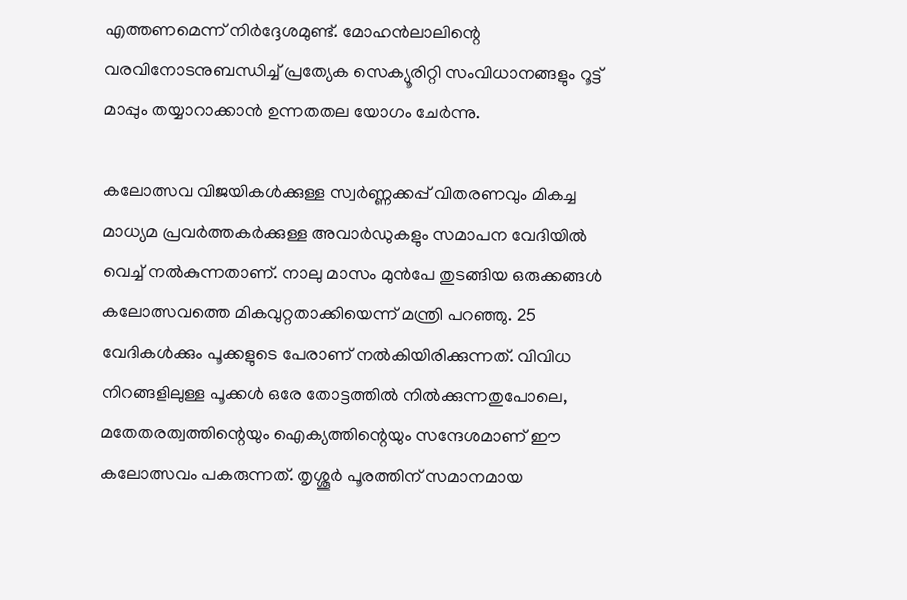എത്തണമെന്ന് നിർദ്ദേശമുണ്ട്. മോഹൻലാലിന്റെ വരവിനോടനുബന്ധിച്ച് പ്രത്യേക സെക്യൂരിറ്റി സംവിധാനങ്ങളും റൂട്ട് മാപ്പും തയ്യാറാക്കാൻ ഉന്നതതല യോഗം ചേർന്നു.

കലോത്സവ വിജയികൾക്കുള്ള സ്വർണ്ണക്കപ്പ് വിതരണവും മികച്ച മാധ്യമ പ്രവർത്തകർക്കുള്ള അവാർഡുകളും സമാപന വേദിയിൽ വെച്ച് നൽകുന്നതാണ്. നാലു മാസം മുൻപേ തുടങ്ങിയ ഒരുക്കങ്ങൾ കലോത്സവത്തെ മികവുറ്റതാക്കിയെന്ന് മന്ത്രി പറഞ്ഞു. 25 വേദികൾക്കും പൂക്കളുടെ പേരാണ് നൽകിയിരിക്കുന്നത്. വിവിധ നിറങ്ങളിലുള്ള പൂക്കൾ ഒരേ തോട്ടത്തിൽ നിൽക്കുന്നതുപോലെ, മതേതരത്വത്തിന്റെയും ഐക്യത്തിന്റെയും സന്ദേശമാണ് ഈ കലോത്സവം പകരുന്നത്. തൃശ്ശൂർ പൂരത്തിന് സമാനമായ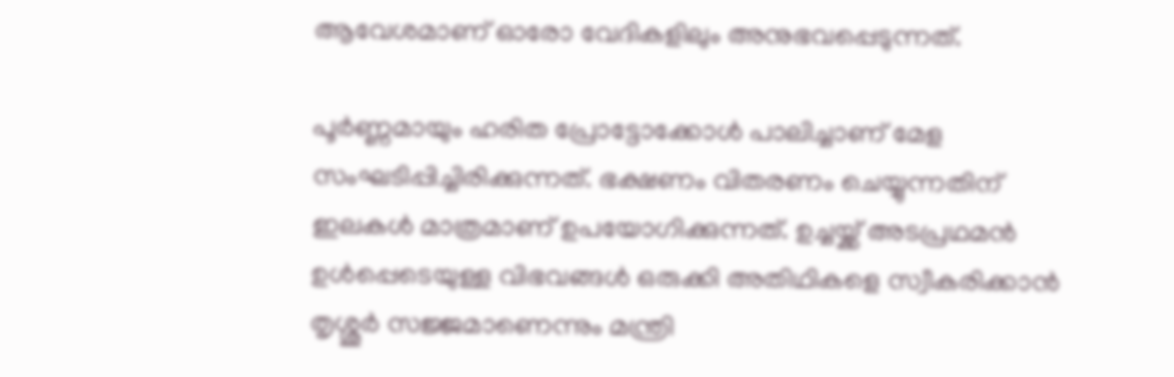ആവേശമാണ് ഓരോ വേദികളിലും അനുഭവപ്പെടുന്നത്.

പൂർണ്ണമായും ഹരിത പ്രോട്ടോക്കോൾ പാലിച്ചാണ് മേള സംഘടിപ്പിച്ചിരിക്കുന്നത്. ഭക്ഷണം വിതരണം ചെയ്യുന്നതിന് ഇലകൾ മാത്രമാണ് ഉപയോഗിക്കുന്നത്. ഉച്ചയ്ക്ക് അടപ്രഥമൻ ഉൾപ്പെടെയുള്ള വിഭവങ്ങൾ ഒരുക്കി അതിഥികളെ സ്വീകരിക്കാൻ തൃശ്ശൂർ സജ്ജമാണെന്നും മന്ത്രി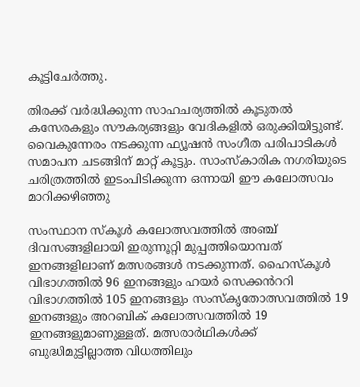കൂട്ടിചേർത്തു.

തിരക്ക് വർദ്ധിക്കുന്ന സാഹചര്യത്തിൽ കൂടുതൽ കസേരകളും സൗകര്യങ്ങളും വേദികളിൽ ഒരുക്കിയിട്ടുണ്ട്. വൈകുന്നേരം നടക്കുന്ന ഫ്യൂഷൻ സംഗീത പരിപാടികൾ സമാപന ചടങ്ങിന് മാറ്റ് കൂട്ടും. സാംസ്കാരിക നഗരിയുടെ ചരിത്രത്തിൽ ഇടംപിടിക്കുന്ന ഒന്നായി ഈ കലോത്സവം മാറിക്കഴിഞ്ഞു

സംസ്ഥാന സ്‌കൂൾ കലോത്സവത്തിൽ അഞ്ച് ദിവസങ്ങളിലായി ഇരുന്നൂറ്റി മുപ്പത്തിയൊമ്പത് ഇനങ്ങളിലാണ് മത്സരങ്ങൾ നടക്കുന്നത്. ഹൈസ്കൂൾ വിഭാഗത്തിൽ 96 ഇനങ്ങളും ഹയർ സെക്കൻററി വിഭാഗത്തിൽ 105 ഇനങ്ങളും സംസ്കൃതോത്സവത്തിൽ 19 ഇനങ്ങളും അറബിക് കലോത്സവത്തിൽ 19 ഇനങ്ങളുമാണുള്ളത്. മത്സരാർഥികൾക്ക് ബുദ്ധിമുട്ടില്ലാത്ത വിധത്തിലും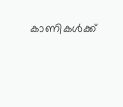കാണികൾക്ക്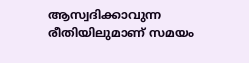ആസ്വദിക്കാവുന്ന രീതിയിലുമാണ് സമയം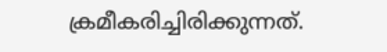ക്രമീകരിച്ചിരിക്കുന്നത്.